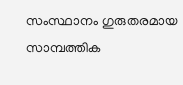സംസ്ഥാനം ഗുരുതരമായ സാമ്പത്തിക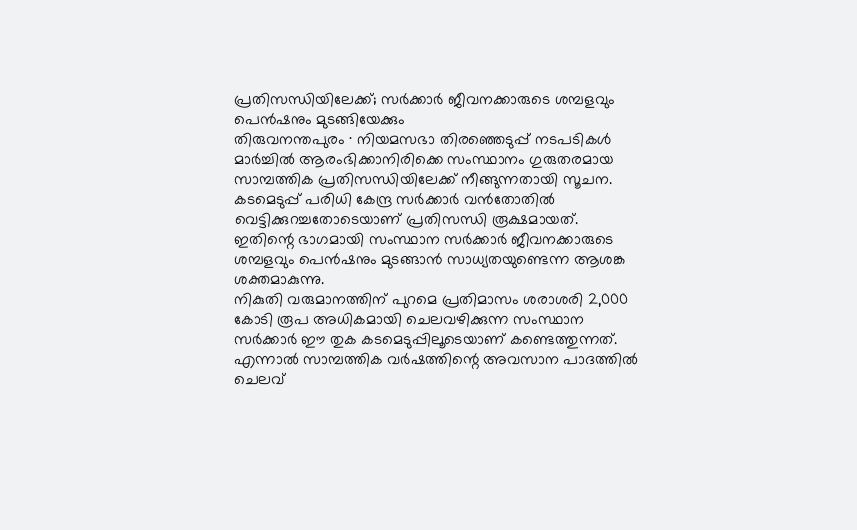പ്രതിസന്ധിയിലേക്ക്; സർക്കാർ ജീവനക്കാരുടെ ശമ്പളവും പെൻഷനും മുടങ്ങിയേക്കും
തിരുവനന്തപുരം ∙ നിയമസഭാ തിരഞ്ഞെടുപ്പ് നടപടികൾ മാർച്ചിൽ ആരംഭിക്കാനിരിക്കെ സംസ്ഥാനം ഗുരുതരമായ സാമ്പത്തിക പ്രതിസന്ധിയിലേക്ക് നീങ്ങുന്നതായി സൂചന.
കടമെടുപ്പ് പരിധി കേന്ദ്ര സർക്കാർ വൻതോതിൽ വെട്ടിക്കുറച്ചതോടെയാണ് പ്രതിസന്ധി രൂക്ഷമായത്.
ഇതിന്റെ ഭാഗമായി സംസ്ഥാന സർക്കാർ ജീവനക്കാരുടെ ശമ്പളവും പെൻഷനും മുടങ്ങാൻ സാധ്യതയുണ്ടെന്ന ആശങ്ക ശക്തമാകുന്നു.
നികുതി വരുമാനത്തിന് പുറമെ പ്രതിമാസം ശരാശരി 2,000 കോടി രൂപ അധികമായി ചെലവഴിക്കുന്ന സംസ്ഥാന സർക്കാർ ഈ തുക കടമെടുപ്പിലൂടെയാണ് കണ്ടെത്തുന്നത്.
എന്നാൽ സാമ്പത്തിക വർഷത്തിന്റെ അവസാന പാദത്തിൽ ചെലവ്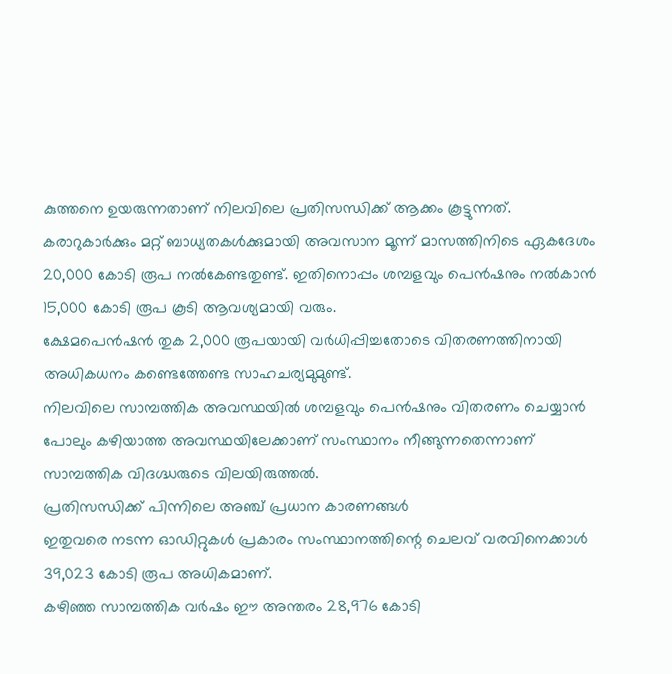കുത്തനെ ഉയരുന്നതാണ് നിലവിലെ പ്രതിസന്ധിക്ക് ആക്കം കൂട്ടുന്നത്.
കരാറുകാർക്കും മറ്റ് ബാധ്യതകൾക്കുമായി അവസാന മൂന്ന് മാസത്തിനിടെ ഏകദേശം 20,000 കോടി രൂപ നൽകേണ്ടതുണ്ട്. ഇതിനൊപ്പം ശമ്പളവും പെൻഷനും നൽകാൻ 15,000 കോടി രൂപ കൂടി ആവശ്യമായി വരും.
ക്ഷേമപെൻഷൻ തുക 2,000 രൂപയായി വർധിപ്പിച്ചതോടെ വിതരണത്തിനായി അധികധനം കണ്ടെത്തേണ്ട സാഹചര്യമുമുണ്ട്.
നിലവിലെ സാമ്പത്തിക അവസ്ഥയിൽ ശമ്പളവും പെൻഷനും വിതരണം ചെയ്യാൻ പോലും കഴിയാത്ത അവസ്ഥയിലേക്കാണ് സംസ്ഥാനം നീങ്ങുന്നതെന്നാണ് സാമ്പത്തിക വിദഗ്ദ്ധരുടെ വിലയിരുത്തൽ.
പ്രതിസന്ധിക്ക് പിന്നിലെ അഞ്ച് പ്രധാന കാരണങ്ങൾ
ഇതുവരെ നടന്ന ഓഡിറ്റുകൾ പ്രകാരം സംസ്ഥാനത്തിന്റെ ചെലവ് വരവിനെക്കാൾ 39,023 കോടി രൂപ അധികമാണ്.
കഴിഞ്ഞ സാമ്പത്തിക വർഷം ഈ അന്തരം 28,976 കോടി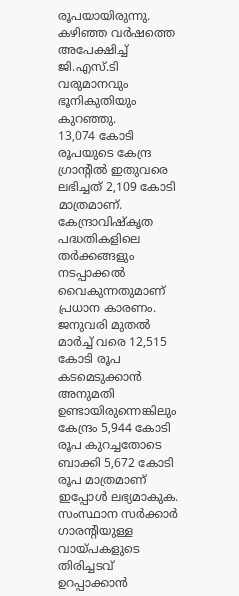രൂപയായിരുന്നു.
കഴിഞ്ഞ വർഷത്തെ അപേക്ഷിച്ച് ജി.എസ്.ടി വരുമാനവും ഭൂനികുതിയും കുറഞ്ഞു.
13,074 കോടി രൂപയുടെ കേന്ദ്ര ഗ്രാന്റിൽ ഇതുവരെ ലഭിച്ചത് 2,109 കോടി മാത്രമാണ്. കേന്ദ്രാവിഷ്കൃത പദ്ധതികളിലെ തർക്കങ്ങളും നടപ്പാക്കൽ വൈകുന്നതുമാണ് പ്രധാന കാരണം.
ജനുവരി മുതൽ മാർച്ച് വരെ 12,515 കോടി രൂപ കടമെടുക്കാൻ അനുമതി ഉണ്ടായിരുന്നെങ്കിലും കേന്ദ്രം 5,944 കോടി രൂപ കുറച്ചതോടെ ബാക്കി 5,672 കോടി രൂപ മാത്രമാണ് ഇപ്പോൾ ലഭ്യമാകുക.
സംസ്ഥാന സർക്കാർ ഗാരന്റിയുള്ള വായ്പകളുടെ തിരിച്ചടവ് ഉറപ്പാക്കാൻ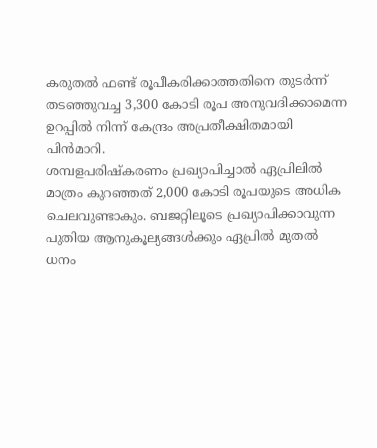കരുതൽ ഫണ്ട് രൂപീകരിക്കാത്തതിനെ തുടർന്ന് തടഞ്ഞുവച്ച 3,300 കോടി രൂപ അനുവദിക്കാമെന്ന ഉറപ്പിൽ നിന്ന് കേന്ദ്രം അപ്രതീക്ഷിതമായി പിൻമാറി.
ശമ്പളപരിഷ്കരണം പ്രഖ്യാപിച്ചാൽ ഏപ്രിലിൽ മാത്രം കുറഞ്ഞത് 2,000 കോടി രൂപയുടെ അധിക ചെലവുണ്ടാകും. ബജറ്റിലൂടെ പ്രഖ്യാപിക്കാവുന്ന പുതിയ ആനുകൂല്യങ്ങൾക്കും ഏപ്രിൽ മുതൽ ധനം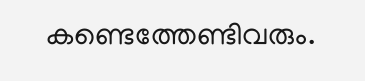കണ്ടെത്തേണ്ടിവരും.